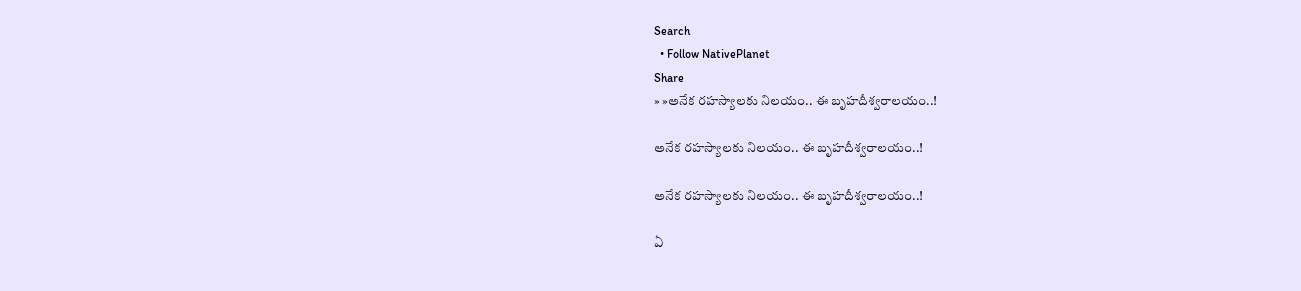Search
  • Follow NativePlanet
Share
» »అనేక ర‌హ‌స్యాల‌కు నిల‌యం.. ఈ బృహదీశ్వరాలయం..!

అనేక ర‌హ‌స్యాల‌కు నిల‌యం.. ఈ బృహదీశ్వరాలయం..!

అనేక ర‌హ‌స్యాల‌కు నిల‌యం.. ఈ బృహదీశ్వరాలయం..!

ఏ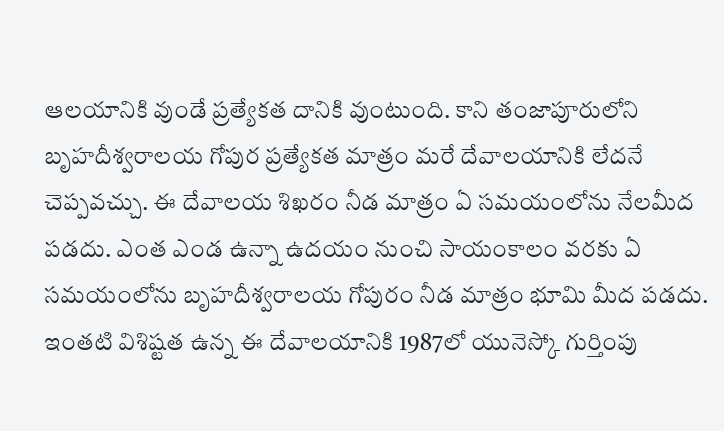ఆలయానికి వుండే ప్రత్యేకత దానికి వుంటుంది. కాని తంజాపూరులోని బృహదీశ్వరాలయ గోపుర ప్రత్యేకత మాత్రం మరే దేవాలయానికి లేదనే చెప్పవచ్చు. ఈ దేవాలయ శిఖరం నీడ మాత్రం ఏ సమయంలోను నేలమీద పడదు. ఎంత ఎండ ఉన్నా ఉదయం నుంచి సాయంకాలం వరకు ఏ స‌మ‌యంలోను బృహదీశ్వరాలయ గోపురం నీడ మాత్రం భూమి మీద పడదు. ఇంత‌టి విశిష్ట‌త ఉన్న ఈ దేవాల‌యానికి 1987లో యునెస్కో గుర్తింపు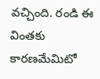వ‌చ్చింది. రండి ఈ వింతకు కారణమేమిటో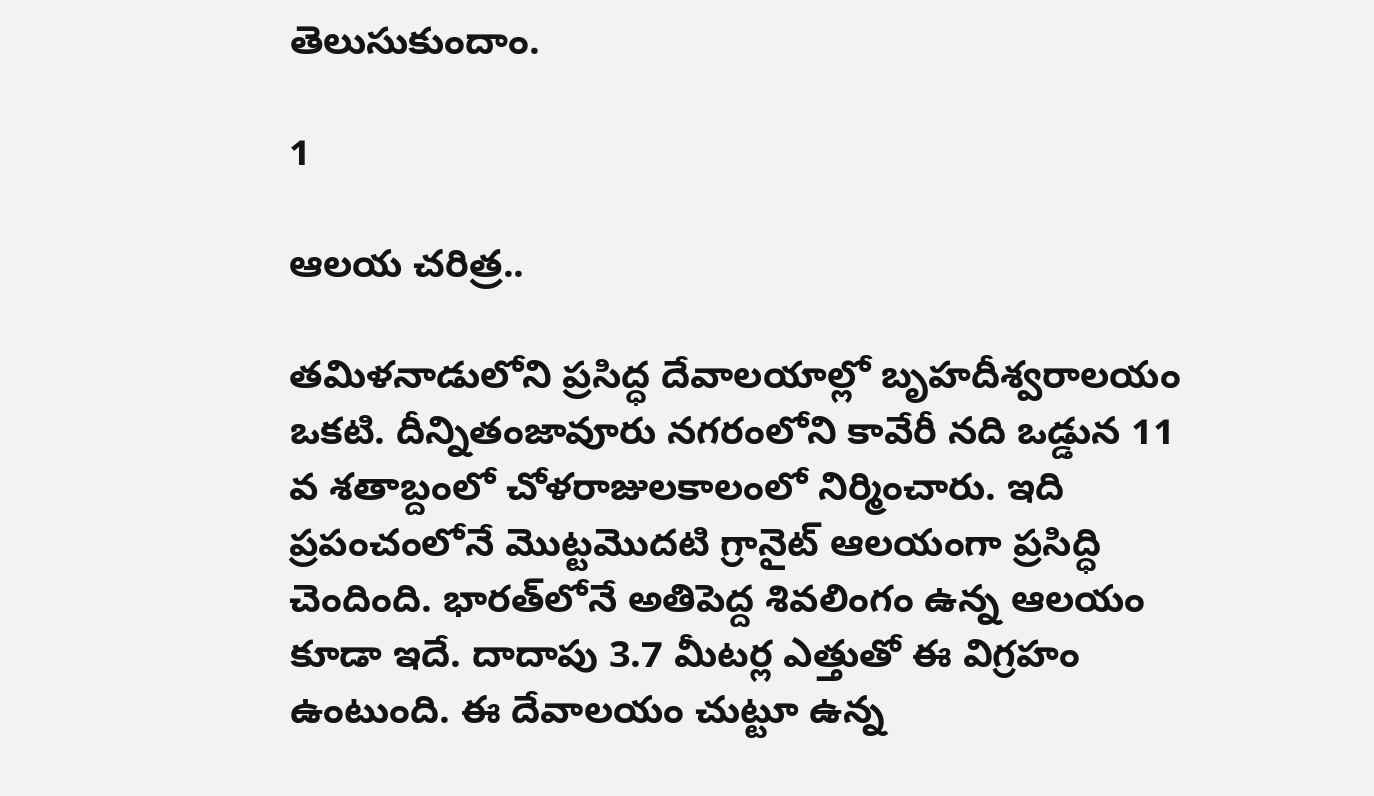తెలుసుకుందాం.

1

ఆల‌య చ‌రిత్ర‌..

తమిళనాడులోని ప్ర‌సిద్ధ దేవాల‌యాల్లో బృహ‌దీశ్వ‌రాల‌యం ఒక‌టి. దీన్నితంజావూరు నగరంలోని కావేరీ న‌ది ఒడ్డున 11 వ శ‌తాబ్దంలో చోళరాజులకాలంలో నిర్మించారు. ఇది ప్ర‌పంచంలోనే మొట్ట‌మొద‌టి గ్రానైట్ ఆల‌యంగా ప్ర‌సిద్ధి చెందింది. భార‌త్‌లోనే అతిపెద్ద శివ‌లింగం ఉన్న ఆల‌యం కూడా ఇదే. దాదాపు 3.7 మీట‌ర్ల ఎత్తుతో ఈ విగ్ర‌హం ఉంటుంది. ఈ దేవాల‌యం చుట్టూ ఉన్న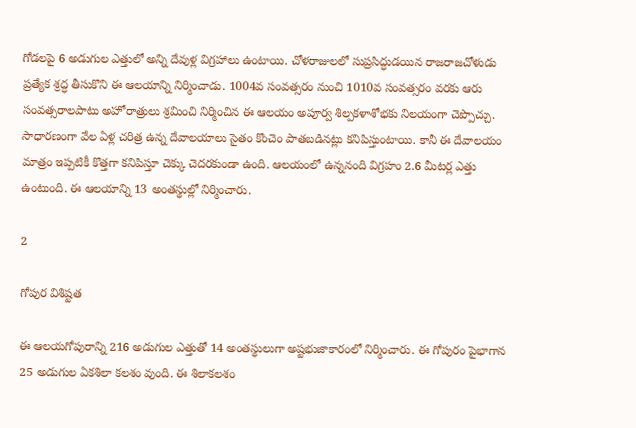గోడ‌ల‌పై 6 అడుగుల ఎత్తులో అన్ని దేవుళ్ల విగ్ర‌హాలు ఉంటాయి. చోళరాజులలో సుప్రసిద్ధుడయిన రాజరాజచోళుడు ప్రత్యేక శ్రద్ధ తీసుకొని ఈ ఆలయాన్ని నిర్మించాడు. 1004వ సంవత్సరం నుంచి 1010వ సంవత్సరం వరకు ఆరు సంవత్సరాలపాటు అహోరాత్రులు శ్రమించి నిర్మించిన ఈ ఆల‌యం అపూర్వ శిల్పకళాశోభకు నిలయంగా చెప్పొచ్చు. సాధార‌ణంగా వేల ఏళ్ల చ‌రిత్ర ఉన్న దేవాల‌యాలు సైతం కొంచెం పాత‌బ‌డిన‌ట్లు క‌నిపిస్తుంటాయి. కానీ ఈ దేవాల‌యం మాత్రం ఇప్ప‌టికీ కొత్త‌గా క‌నిపిస్తూ చెక్కు చెద‌ర‌కుండా ఉంది. ఆల‌యంలో ఉన్ననంది విగ్ర‌హం 2.6 మీట‌ర్ల ఎత్తు ఉంటుంది. ఈ ఆలయాన్ని 13 అంత‌స్థుల్లో నిర్మించారు.

2

గోపుర విశిష్టత

ఈ ఆలయగోపురాన్ని 216 అడుగుల ఎత్తుతో 14 అంతస్థులుగా అష్టభుజాకారంలో నిర్మించారు. ఈ గోపురం పైభాగాన 25 అడుగుల ఏకశిలా కలశం వుంది. ఈ శిలాకలశం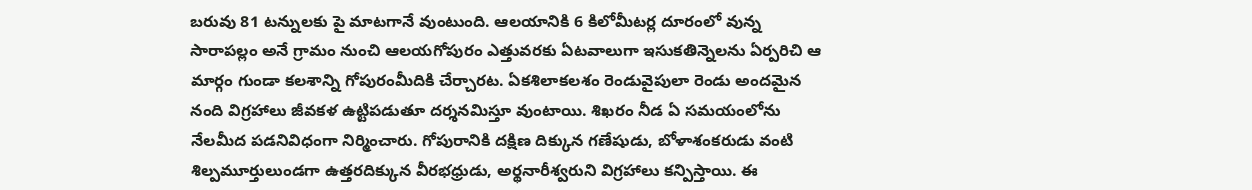బరువు 81 టన్నులకు పై మాటగానే వుంటుంది. ఆలయానికి 6 కిలోమీటర్ల దూరంలో వున్న సారాపల్లం అనే గ్రామం నుంచి ఆలయగోపురం ఎత్తువరకు ఏటవాలుగా ఇసుకతిన్నెలను ఏర్పరిచి ఆ మార్గం గుండా కలశాన్ని గోపురంమీదికి చేర్చారట. ఏకశిలాకలశం రెండువైపులా రెండు అందమైన నంది విగ్రహాలు జీవకళ ఉట్టిపడుతూ దర్శనమిస్తూ వుంటాయి. శిఖరం నీడ ఏ సమయంలోను నేలమీద పడనివిధంగా నిర్మించారు. గోపురానికి దక్షిణ దిక్కున గణేషుడు, బోళాశంకరుడు వంటి శిల్పమూర్తులుండగా ఉత్తరదిక్కున వీరభధ్రుడు, అర్థనారీశ్వరుని విగ్ర‌హాలు కన్పిస్తాయి. ఈ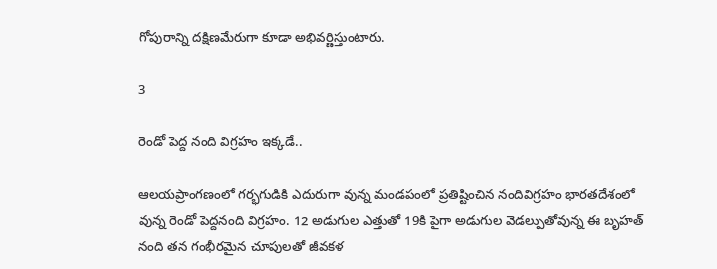గోపురాన్ని దక్షిణమేరుగా కూడా అభివర్ణిస్తుంటారు.

3

రెండో పెద్ద నంది విగ్ర‌హం ఇక్క‌డే..

ఆలయప్రాంగణంలో గర్భగుడికి ఎదురుగా వున్న మండపంలో ప్రతిష్టించిన నందివిగ్రహం భారతదేశంలో వున్న రెండో పెద్దనంది విగ్రహం. 12 అడుగుల ఎత్తుతో 19కి పైగా అడుగుల వెడల్పుతోవున్న ఈ బృహత్‌ నంది తన గంభీరమైన చూపులతో జీవకళ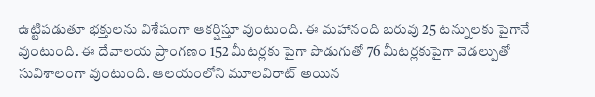ఉట్టిపడుతూ భక్తులను విశేషంగా ఆకర్షిస్తూ వుంటుంది. ఈ మహానంది బరువు 25 టన్నులకు పైగానే వుంటుంది. ఈ దేవాలయ ప్రాంగణం 152 మీటర్లకు పైగా పొడుగుతో 76 మీటర్లకుపైగా వెడల్పుతో సువిశాలంగా వుంటుంది. ఆలయంలోని మూలవిరాట్‌ అయిన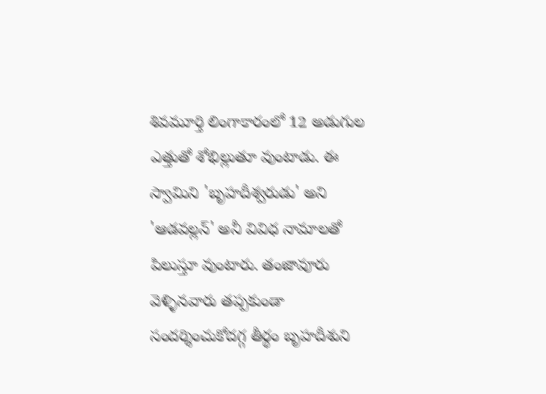శివమూర్తి లింగాకారంలో 12 అడుగుల ఎత్తుతో శోభిల్లుతూ వుంటాడు. ఈ స్వామిని 'బృహదీశ్వరుడు' అని 'ఆడవల్లన్‌' అనీ వివిధ నామాలతో పిలుస్తూ వుంటారు. తంజావూరు వెళ్ళినవారు త‌ప్ప‌కుండా సందర్శించుకోదగ్గ తీర్థం బృహదీశుని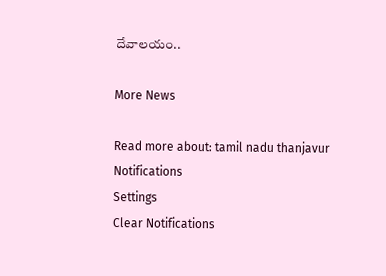దేవాల‌యం..

More News

Read more about: tamil nadu thanjavur
Notifications
Settings
Clear Notifications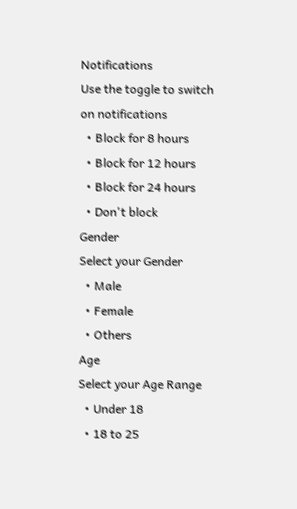Notifications
Use the toggle to switch on notifications
  • Block for 8 hours
  • Block for 12 hours
  • Block for 24 hours
  • Don't block
Gender
Select your Gender
  • Male
  • Female
  • Others
Age
Select your Age Range
  • Under 18
  • 18 to 25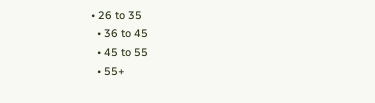• 26 to 35
  • 36 to 45
  • 45 to 55
  • 55+